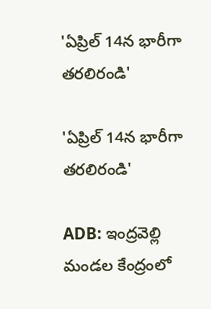'ఏప్రిల్ 14న భారీగా తరలిరండి'

'ఏప్రిల్ 14న భారీగా తరలిరండి'

ADB: ఇంద్రవెల్లి మండల కేంద్రంలో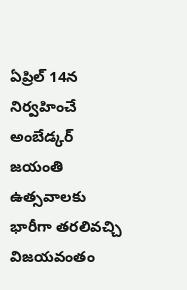ఏప్రిల్ 14న నిర్వహించే అంబేడ్కర్ జయంతి ఉత్సవాలకు భారీగా తరలివచ్చి విజయవంతం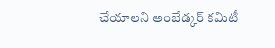చేయాలని అంబేడ్కర్ కమిటీ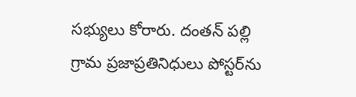సభ్యులు కోరారు. దంతన్ పల్లి గ్రామ ప్రజాప్రతినిధులు పోస్టర్‌ను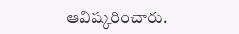ఆవిష్కరించారు.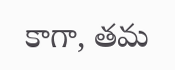కాగా, తమ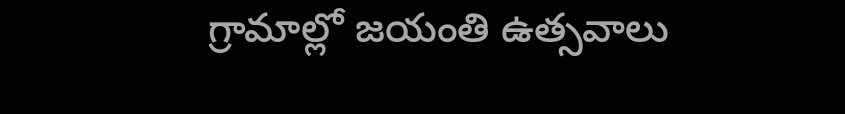గ్రామాల్లో జయంతి ఉత్సవాలు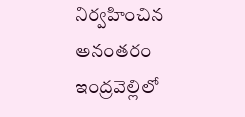నిర్వహించిన అనంతరం ఇంద్రవెల్లిలో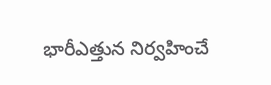భారీఎత్తున నిర్వహించే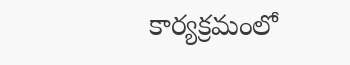కార్యక్రమంలో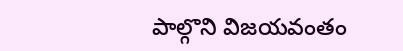పాల్గొని విజయవంతం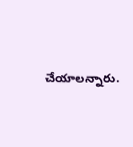చేయాలన్నారు.